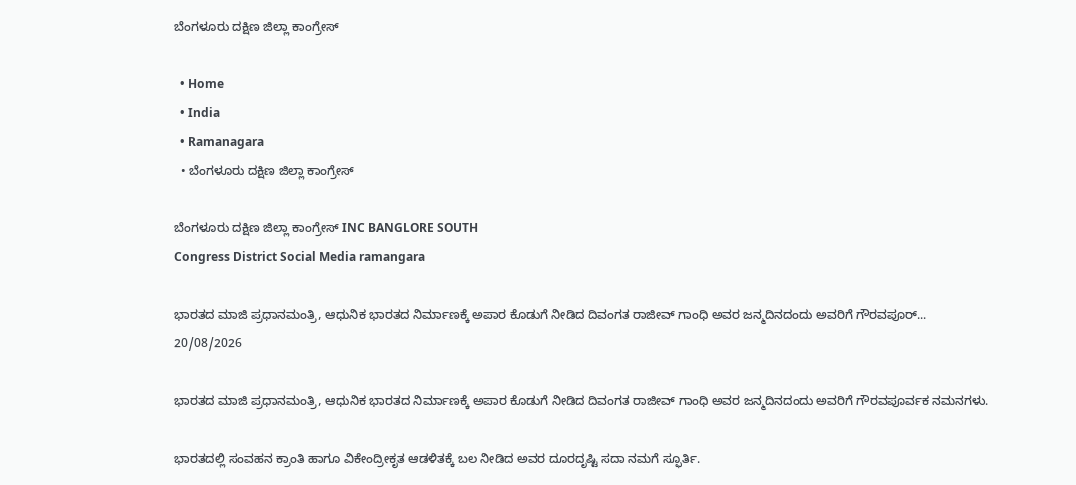ಬೆಂಗಳೂರು ದಕ್ಷಿಣ ಜಿಲ್ಲಾ ಕಾಂಗ್ರೇಸ್

  • Home
  • India
  • Ramanagara
  • ಬೆಂಗಳೂರು ದಕ್ಷಿಣ ಜಿಲ್ಲಾ ಕಾಂಗ್ರೇಸ್

ಬೆಂಗಳೂರು ದಕ್ಷಿಣ ಜಿಲ್ಲಾ ಕಾಂಗ್ರೇಸ್ INC BANGLORE SOUTH
Congress District Social Media ramangara

ಭಾರತದ ಮಾಜಿ ಪ್ರಧಾನಮಂತ್ರಿ, ಆಧುನಿಕ ಭಾರತದ ನಿರ್ಮಾಣಕ್ಕೆ ಅಪಾರ ಕೊಡುಗೆ ನೀಡಿದ ದಿವಂಗತ ರಾಜೀವ್‌ ಗಾಂಧಿ ಅವರ ಜನ್ಮದಿನದಂದು ಅವರಿಗೆ ಗೌರವಪೂರ್...
20/08/2026

ಭಾರತದ ಮಾಜಿ ಪ್ರಧಾನಮಂತ್ರಿ, ಆಧುನಿಕ ಭಾರತದ ನಿರ್ಮಾಣಕ್ಕೆ ಅಪಾರ ಕೊಡುಗೆ ನೀಡಿದ ದಿವಂಗತ ರಾಜೀವ್‌ ಗಾಂಧಿ ಅವರ ಜನ್ಮದಿನದಂದು ಅವರಿಗೆ ಗೌರವಪೂರ್ವಕ ನಮನಗಳು.

ಭಾರತದಲ್ಲಿ ಸಂವಹನ ಕ್ರಾಂತಿ ಹಾಗೂ ವಿಕೇಂದ್ರೀಕೃತ ಆಡಳಿತಕ್ಕೆ ಬಲ ನೀಡಿದ ಅವರ ದೂರದೃಷ್ಟಿ ಸದಾ ನಮಗೆ ಸ್ಫೂರ್ತಿ.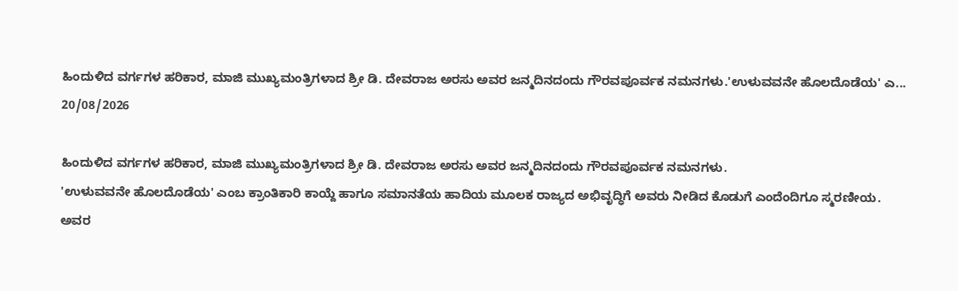ಹಿಂದುಳಿದ ವರ್ಗಗಳ ಹರಿಕಾರ, ಮಾಜಿ ಮುಖ್ಯಮಂತ್ರಿಗಳಾದ ಶ್ರೀ ಡಿ. ದೇವರಾಜ ಅರಸು ಅವರ ಜನ್ಮದಿನದಂದು ಗೌರವಪೂರ್ವಕ ನಮನಗಳು.'ಉಳುವವನೇ ಹೊಲದೊಡೆಯ' ಎ...
20/08/2026

ಹಿಂದುಳಿದ ವರ್ಗಗಳ ಹರಿಕಾರ, ಮಾಜಿ ಮುಖ್ಯಮಂತ್ರಿಗಳಾದ ಶ್ರೀ ಡಿ. ದೇವರಾಜ ಅರಸು ಅವರ ಜನ್ಮದಿನದಂದು ಗೌರವಪೂರ್ವಕ ನಮನಗಳು.
'ಉಳುವವನೇ ಹೊಲದೊಡೆಯ' ಎಂಬ ಕ್ರಾಂತಿಕಾರಿ ಕಾಯ್ದೆ ಹಾಗೂ ಸಮಾನತೆಯ ಹಾದಿಯ ಮೂಲಕ ರಾಜ್ಯದ ಅಭಿವೃದ್ಧಿಗೆ ಅವರು ನೀಡಿದ ಕೊಡುಗೆ ಎಂದೆಂದಿಗೂ ಸ್ಮರಣೀಯ. ಅವರ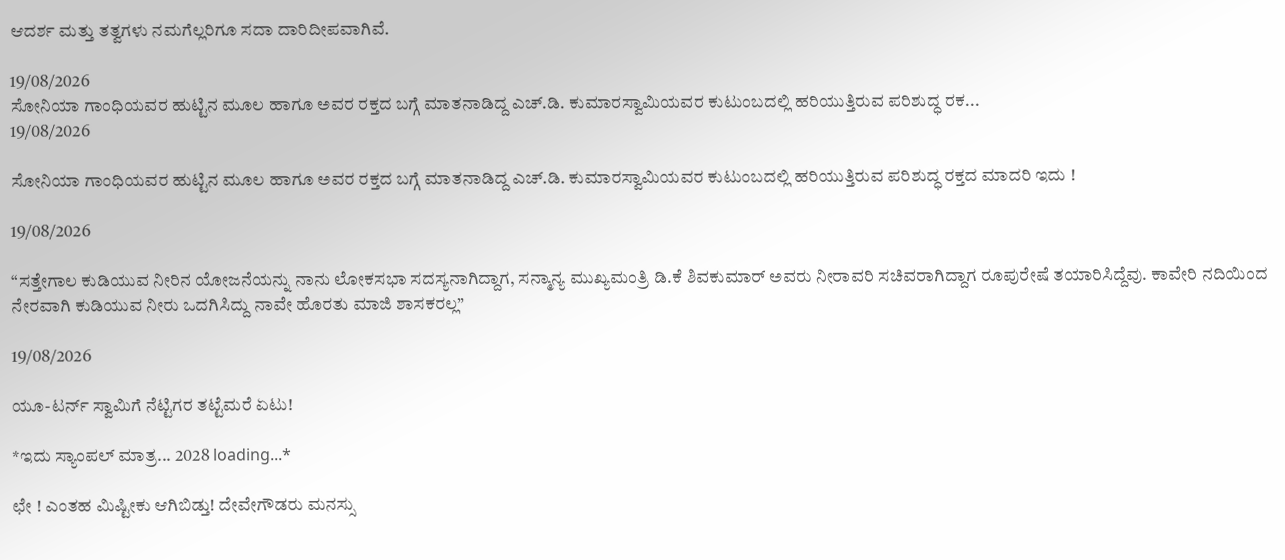ಆದರ್ಶ ಮತ್ತು ತತ್ವಗಳು ನಮಗೆಲ್ಲರಿಗೂ ಸದಾ ದಾರಿದೀಪವಾಗಿವೆ.

19/08/2026
ಸೋನಿಯಾ ಗಾಂಧಿಯವರ ಹುಟ್ಟಿನ ಮೂಲ ಹಾಗೂ ಅವರ ರಕ್ತದ ಬಗ್ಗೆ ಮಾತನಾಡಿದ್ದ ಎಚ್‌.ಡಿ. ಕುಮಾರಸ್ವಾಮಿಯವರ ಕುಟುಂಬದಲ್ಲಿ ಹರಿಯುತ್ತಿರುವ ಪರಿಶುದ್ಧ ರಕ...
19/08/2026

ಸೋನಿಯಾ ಗಾಂಧಿಯವರ ಹುಟ್ಟಿನ ಮೂಲ ಹಾಗೂ ಅವರ ರಕ್ತದ ಬಗ್ಗೆ ಮಾತನಾಡಿದ್ದ ಎಚ್‌.ಡಿ. ಕುಮಾರಸ್ವಾಮಿಯವರ ಕುಟುಂಬದಲ್ಲಿ ಹರಿಯುತ್ತಿರುವ ಪರಿಶುದ್ಧ ರಕ್ತದ ಮಾದರಿ ಇದು !

19/08/2026

“ಸತ್ತೇಗಾಲ ಕುಡಿಯುವ ನೀರಿನ ಯೋಜನೆಯನ್ನು ನಾನು ಲೋಕಸಭಾ ಸದಸ್ಯನಾಗಿದ್ದಾಗ, ಸನ್ಮಾನ್ಯ ಮುಖ್ಯಮಂತ್ರಿ ಡಿ.ಕೆ ಶಿವಕುಮಾರ್‌ ಅವರು ನೀರಾವರಿ ಸಚಿವರಾಗಿದ್ದಾಗ ರೂಪುರೇಷೆ ತಯಾರಿಸಿದ್ದೆವು. ಕಾವೇರಿ ನದಿಯಿಂದ ನೇರವಾಗಿ ಕುಡಿಯುವ ನೀರು ಒದಗಿಸಿದ್ದು ನಾವೇ ಹೊರತು ಮಾಜಿ ಶಾಸಕರಲ್ಲ”

19/08/2026

ಯೂ-ಟರ್ನ್ ಸ್ವಾಮಿಗೆ ನೆಟ್ಟಿಗರ ತಟ್ಟೆಮರೆ ಏಟು!

*ಇದು ಸ್ಯಾಂಪಲ್ ಮಾತ್ರ... 2028 loading...*

ಛೇ ! ಎಂತಹ ಮಿಷ್ಟೀಕು ಆಗಿಬಿಡ್ತು! ದೇವೇಗೌಡರು ಮನಸ್ಸು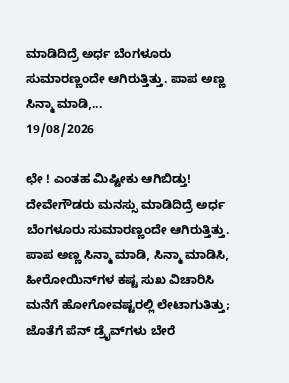ಮಾಡಿದಿದ್ರೆ ಅರ್ಧ ಬೆಂಗಳೂರು ಸುಮಾರಣ್ಣಂದೇ ಆಗಿರುತ್ತಿತ್ತು. ಪಾಪ ಅಣ್ಣ ಸಿನ್ಮಾ ಮಾಡಿ,...
19/08/2026

ಛೇ ! ಎಂತಹ ಮಿಷ್ಟೀಕು ಆಗಿಬಿಡ್ತು!
ದೇವೇಗೌಡರು ಮನಸ್ಸು ಮಾಡಿದಿದ್ರೆ ಅರ್ಧ ಬೆಂಗಳೂರು ಸುಮಾರಣ್ಣಂದೇ ಆಗಿರುತ್ತಿತ್ತು.
ಪಾಪ ಅಣ್ಣ ಸಿನ್ಮಾ ಮಾಡಿ, ಸಿನ್ಮಾ ಮಾಡಿಸಿ, ಹೀರೋಯಿನ್‌ಗಳ ಕಷ್ಟ ಸುಖ ವಿಚಾರಿಸಿ ಮನೆಗೆ ಹೋಗೋವಷ್ಟರಲ್ಲಿ ಲೇಟಾಗುತಿತ್ತು; ಜೊತೆಗೆ ಪೆನ್ ಡ್ರೈವ್‌ಗಳು ಬೇರೆ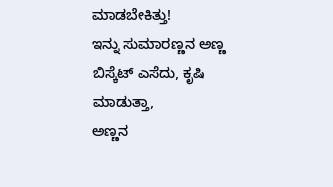ಮಾಡಬೇಕಿತ್ತು!
ಇನ್ನು ಸುಮಾರಣ್ಣನ ಅಣ್ಣ ಬಿಸ್ಕೆಟ್ ಎಸೆದು, ಕೃಷಿ ಮಾಡುತ್ತಾ,
ಅಣ್ಣನ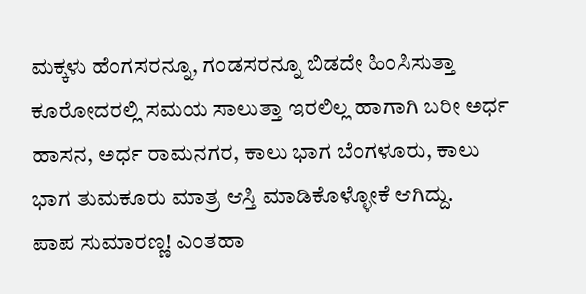ಮಕ್ಕಳು ಹೆಂಗಸರನ್ನೂ, ಗಂಡಸರನ್ನೂ ಬಿಡದೇ ಹಿಂಸಿಸುತ್ತಾ ಕೂರೋದರಲ್ಲಿ ಸಮಯ ಸಾಲುತ್ತಾ ಇರಲಿಲ್ಲ ಹಾಗಾಗಿ ಬರೀ ಅರ್ಧ ಹಾಸನ, ಅರ್ಧ ರಾಮನಗರ, ಕಾಲು ಭಾಗ ಬೆಂಗಳೂರು, ಕಾಲು ಭಾಗ ತುಮಕೂರು ಮಾತ್ರ ಆಸ್ತಿ ಮಾಡಿಕೊಳ್ಳೋಕೆ ಆಗಿದ್ದು.
ಪಾಪ ಸುಮಾರಣ್ಣ! ಎಂತಹಾ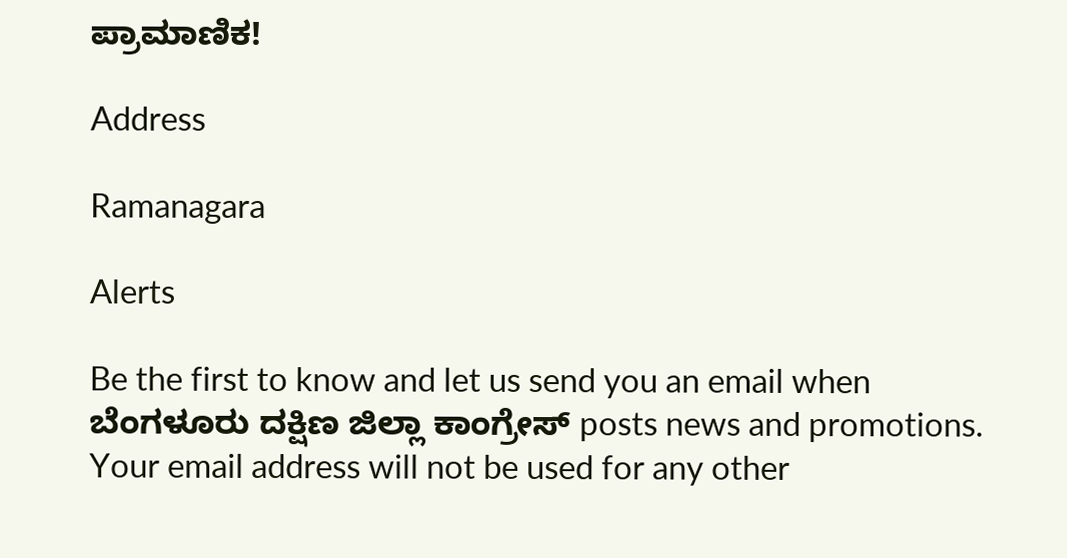ಪ್ರಾಮಾಣಿಕ!

Address

Ramanagara

Alerts

Be the first to know and let us send you an email when ಬೆಂಗಳೂರು ದಕ್ಷಿಣ ಜಿಲ್ಲಾ ಕಾಂಗ್ರೇಸ್ posts news and promotions. Your email address will not be used for any other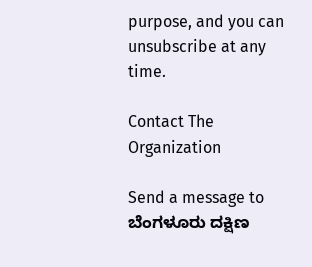purpose, and you can unsubscribe at any time.

Contact The Organization

Send a message to ಬೆಂಗಳೂರು ದಕ್ಷಿಣ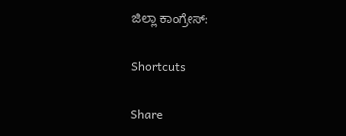ಜಿಲ್ಲಾ ಕಾಂಗ್ರೇಸ್:

Shortcuts

Share